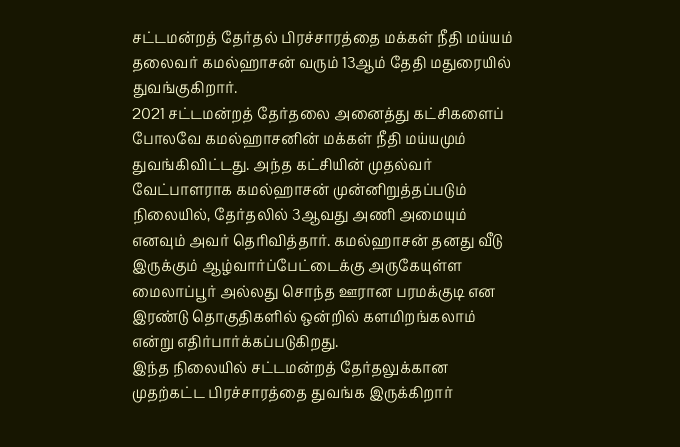சட்டமன்றத் தேர்தல் பிரச்சாரத்தை மக்கள் நீதி மய்யம் தலைவர் கமல்ஹாசன் வரும் 13ஆம் தேதி மதுரையில் துவங்குகிறார்.
2021 சட்டமன்றத் தேர்தலை அனைத்து கட்சிகளைப் போலவே கமல்ஹாசனின் மக்கள் நீதி மய்யமும் துவங்கிவிட்டது. அந்த கட்சியின் முதல்வர் வேட்பாளராக கமல்ஹாசன் முன்னிறுத்தப்படும் நிலையில், தேர்தலில் 3ஆவது அணி அமையும் எனவும் அவர் தெரிவித்தார். கமல்ஹாசன் தனது வீடு இருக்கும் ஆழ்வார்ப்பேட்டைக்கு அருகேயுள்ள மைலாப்பூர் அல்லது சொந்த ஊரான பரமக்குடி என இரண்டு தொகுதிகளில் ஒன்றில் களமிறங்கலாம் என்று எதிர்பார்க்கப்படுகிறது.
இந்த நிலையில் சட்டமன்றத் தேர்தலுக்கான முதற்கட்ட பிரச்சாரத்தை துவங்க இருக்கிறார்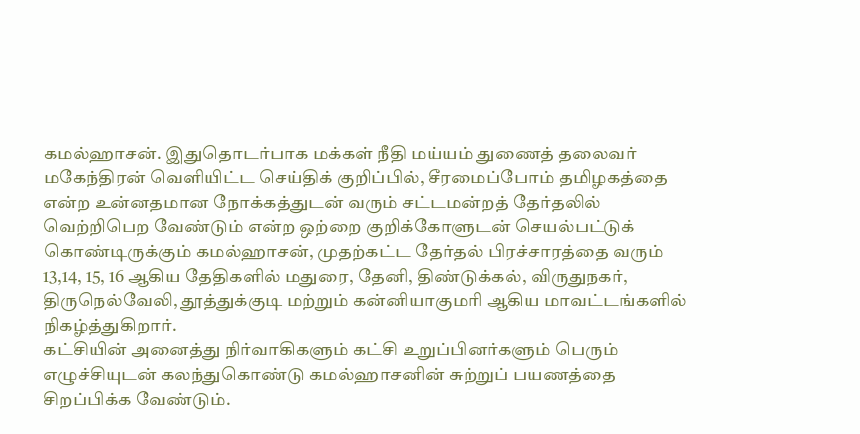கமல்ஹாசன். இதுதொடர்பாக மக்கள் நீதி மய்யம் துணைத் தலைவர் மகேந்திரன் வெளியிட்ட செய்திக் குறிப்பில், சீரமைப்போம் தமிழகத்தை என்ற உன்னதமான நோக்கத்துடன் வரும் சட்டமன்றத் தேர்தலில் வெற்றிபெற வேண்டும் என்ற ஒற்றை குறிக்கோளுடன் செயல்பட்டுக் கொண்டிருக்கும் கமல்ஹாசன், முதற்கட்ட தேர்தல் பிரச்சாரத்தை வரும் 13,14, 15, 16 ஆகிய தேதிகளில் மதுரை, தேனி, திண்டுக்கல், விருதுநகர், திருநெல்வேலி, தூத்துக்குடி மற்றும் கன்னியாகுமரி ஆகிய மாவட்டங்களில் நிகழ்த்துகிறார்.
கட்சியின் அனைத்து நிர்வாகிகளும் கட்சி உறுப்பினர்களும் பெரும் எழுச்சியுடன் கலந்துகொண்டு கமல்ஹாசனின் சுற்றுப் பயணத்தை சிறப்பிக்க வேண்டும்.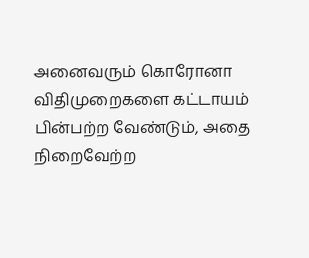அனைவரும் கொரோனா விதிமுறைகளை கட்டாயம் பின்பற்ற வேண்டும், அதை நிறைவேற்ற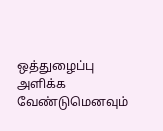ஒத்துழைப்பு அளிக்க வேண்டுமெனவும்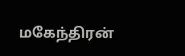மகேந்திரன்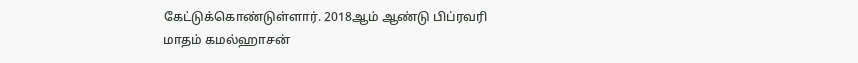கேட்டுக்கொண்டுள்ளார். 2018ஆம் ஆண்டு பிப்ரவரி மாதம் கமல்ஹாசன்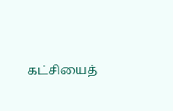கட்சியைத்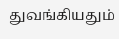துவங்கியதும்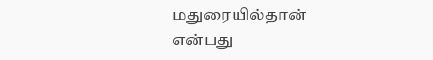மதுரையில்தான் என்பது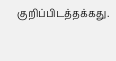குறிப்பிடத்தக்கது.